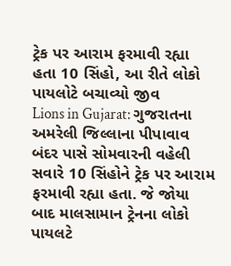ટ્રેક પર આરામ ફરમાવી રહ્યા હતા 10 સિંહો, આ રીતે લોકો પાયલોટે બચાવ્યો જીવ
Lions in Gujarat: ગુજરાતના અમરેલી જિલ્લાના પીપાવાવ બંદર પાસે સોમવારની વહેલી સવારે 10 સિંહોને ટ્રેક પર આરામ ફરમાવી રહ્યા હતા. જે જોયા બાદ માલસામાન ટ્રેનના લોકો પાયલટે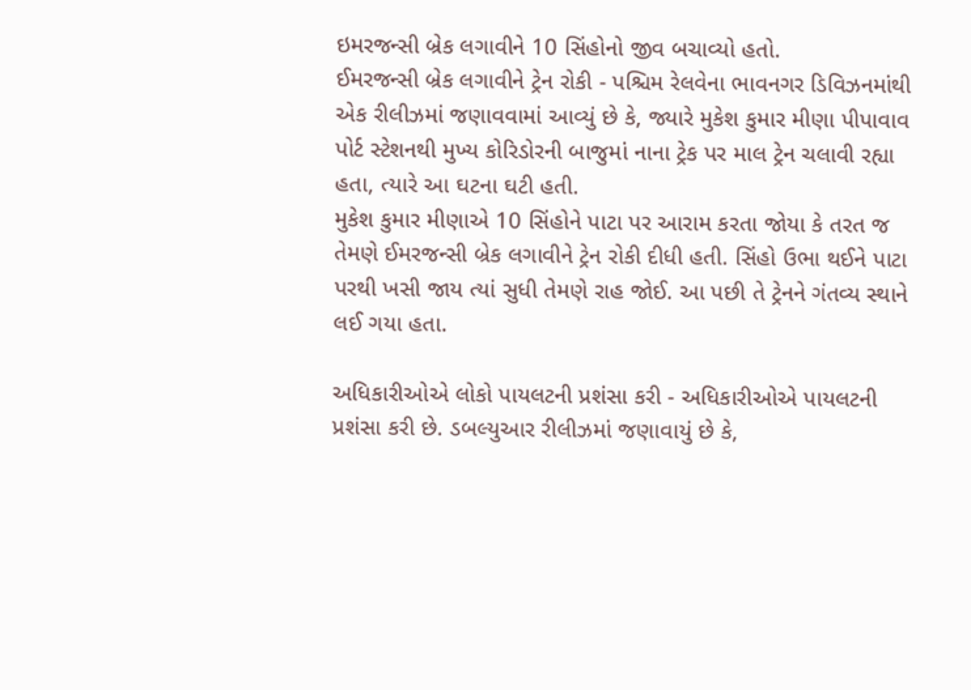ઇમરજન્સી બ્રેક લગાવીને 10 સિંહોનો જીવ બચાવ્યો હતો.
ઈમરજન્સી બ્રેક લગાવીને ટ્રેન રોકી - પશ્ચિમ રેલવેના ભાવનગર ડિવિઝનમાંથી એક રીલીઝમાં જણાવવામાં આવ્યું છે કે, જ્યારે મુકેશ કુમાર મીણા પીપાવાવ પોર્ટ સ્ટેશનથી મુખ્ય કોરિડોરની બાજુમાં નાના ટ્રેક પર માલ ટ્રેન ચલાવી રહ્યા હતા, ત્યારે આ ઘટના ઘટી હતી.
મુકેશ કુમાર મીણાએ 10 સિંહોને પાટા પર આરામ કરતા જોયા કે તરત જ તેમણે ઈમરજન્સી બ્રેક લગાવીને ટ્રેન રોકી દીધી હતી. સિંહો ઉભા થઈને પાટા પરથી ખસી જાય ત્યાં સુધી તેમણે રાહ જોઈ. આ પછી તે ટ્રેનને ગંતવ્ય સ્થાને લઈ ગયા હતા.

અધિકારીઓએ લોકો પાયલટની પ્રશંસા કરી - અધિકારીઓએ પાયલટની પ્રશંસા કરી છે. ડબલ્યુઆર રીલીઝમાં જણાવાયું છે કે,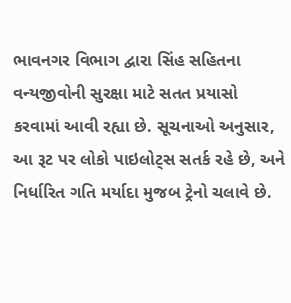ભાવનગર વિભાગ દ્વારા સિંહ સહિતના વન્યજીવોની સુરક્ષા માટે સતત પ્રયાસો કરવામાં આવી રહ્યા છે. સૂચનાઓ અનુસાર, આ રૂટ પર લોકો પાઇલોટ્સ સતર્ક રહે છે, અને નિર્ધારિત ગતિ મર્યાદા મુજબ ટ્રેનો ચલાવે છે.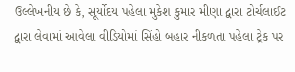ઉલ્લેખનીય છે કે, સૂર્યોદય પહેલા મુકેશ કુમાર મીણા દ્વારા ટોર્ચલાઈટ દ્વારા લેવામાં આવેલા વીડિયોમાં સિંહો બહાર નીકળતા પહેલા ટ્રેક પર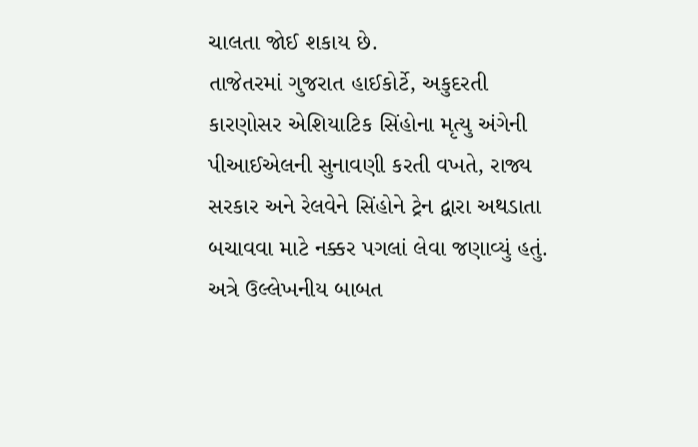ચાલતા જોઈ શકાય છે.
તાજેતરમાં ગુજરાત હાઈકોર્ટે, અકુદરતી કારણોસર એશિયાટિક સિંહોના મૃત્યુ અંગેની પીઆઈએલની સુનાવણી કરતી વખતે, રાજ્ય સરકાર અને રેલવેને સિંહોને ટ્રેન દ્વારા અથડાતા બચાવવા માટે નક્કર પગલાં લેવા જણાવ્યું હતું.
અત્રે ઉલ્લેખનીય બાબત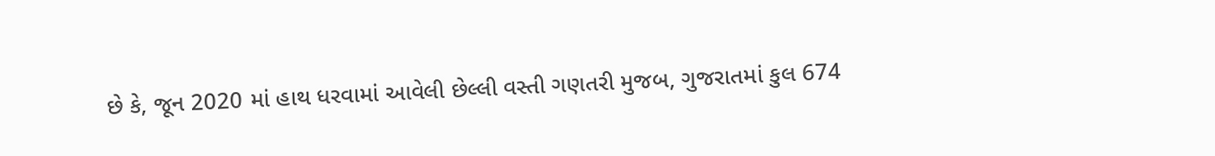છે કે, જૂન 2020 માં હાથ ધરવામાં આવેલી છેલ્લી વસ્તી ગણતરી મુજબ, ગુજરાતમાં કુલ 674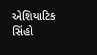એશિયાટિક સિંહો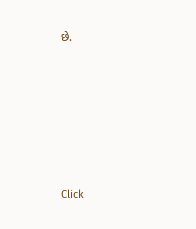છે.












Click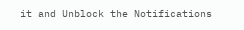it and Unblock the Notifications